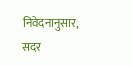निवेदनानुसार, सदर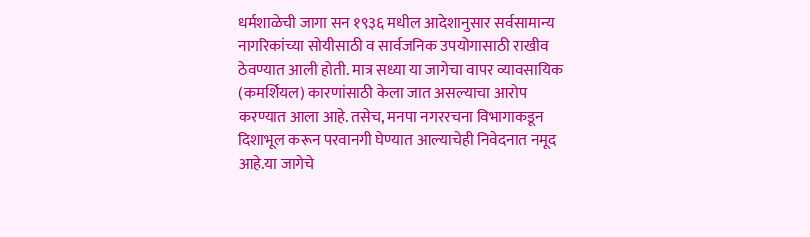धर्मशाळेची जागा सन १९३६ मधील आदेशानुसार सर्वसामान्य नागरिकांच्या सोयीसाठी व सार्वजनिक उपयोगासाठी राखीव ठेवण्यात आली होती. मात्र सध्या या जागेचा वापर व्यावसायिक (कमर्शियल) कारणांसाठी केला जात असल्याचा आरोप करण्यात आला आहे. तसेच, मनपा नगररचना विभागाकडून दिशाभूल करून परवानगी घेण्यात आल्याचेही निवेदनात नमूद आहे.या जागेचे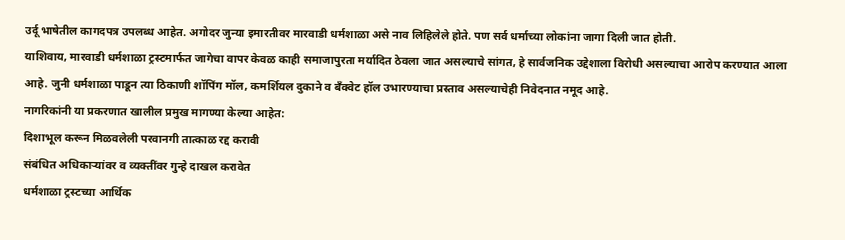उर्दू भाषेतील कागदपत्र उपलब्ध आहेत. अगोदर जुन्या इमारतीवर मारवाडी धर्मशाळा असे नाव लिहिलेले होते. पण सर्व धर्माच्या लोकांना जागा दिली जात होती.
याशिवाय, मारवाडी धर्मशाळा ट्रस्टमार्फत जागेचा वापर केवळ काही समाजापुरता मर्यादित ठेवला जात असल्याचे सांगत, हे सार्वजनिक उद्देशाला विरोधी असल्याचा आरोप करण्यात आला आहे. जुनी धर्मशाळा पाडून त्या ठिकाणी शॉपिंग मॉल, कमर्शियल दुकाने व बँक्वेट हॉल उभारण्याचा प्रस्ताव असल्याचेही निवेदनात नमूद आहे.
नागरिकांनी या प्रकरणात खालील प्रमुख मागण्या केल्या आहेत:
दिशाभूल करून मिळवलेली परवानगी तात्काळ रद्द करावी
संबंधित अधिकाऱ्यांवर व व्यक्तींवर गुन्हे दाखल करावेत
धर्मशाळा ट्रस्टच्या आर्थिक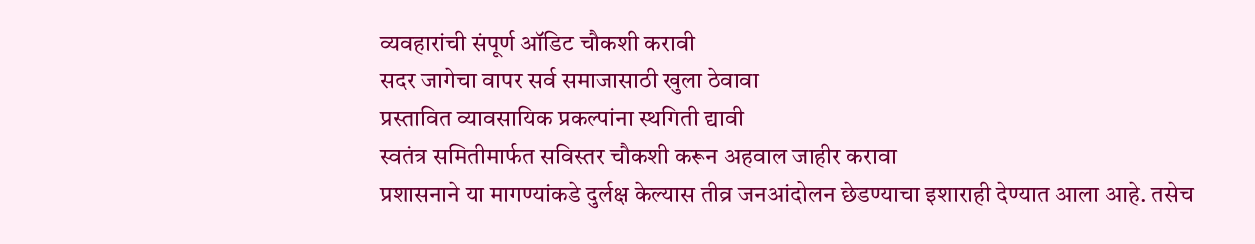व्यवहारांची संपूर्ण ऑडिट चौकशी करावी
सदर जागेचा वापर सर्व समाजासाठी खुला ठेवावा
प्रस्तावित व्यावसायिक प्रकल्पांना स्थगिती द्यावी
स्वतंत्र समितीमार्फत सविस्तर चौकशी करून अहवाल जाहीर करावा
प्रशासनाने या मागण्यांकडे दुर्लक्ष केल्यास तीव्र जनआंदोलन छेडण्याचा इशाराही देण्यात आला आहे. तसेच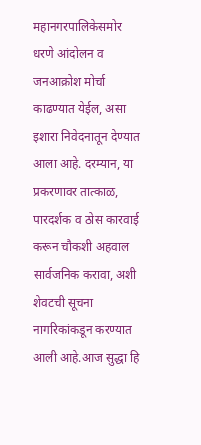महानगरपालिकेसमोर धरणे आंदोलन व जनआक्रोश मोर्चा काढण्यात येईल, असा इशारा निवेदनातून देण्यात आला आहे. दरम्यान, या प्रकरणावर तात्काळ, पारदर्शक व ठोस कारवाई करून चौकशी अहवाल सार्वजनिक करावा, अशी शेवटची सूचना नागरिकांकडून करण्यात आली आहे.आज सुद्धा हि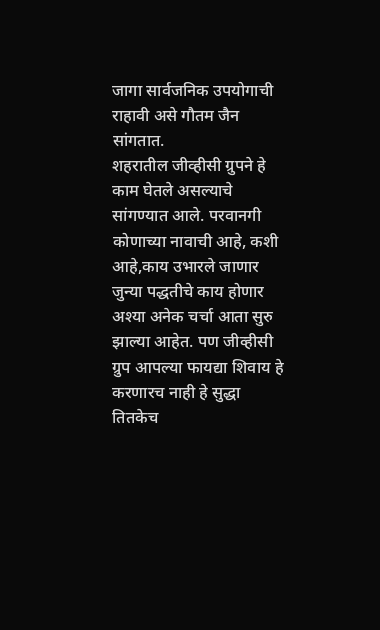जागा सार्वजनिक उपयोगाची राहावी असे गौतम जैन सांगतात.
शहरातील जीव्हीसी ग्रुपने हे काम घेतले असल्याचे सांगण्यात आले. परवानगी कोणाच्या नावाची आहे, कशी आहे,काय उभारले जाणार जुन्या पद्धतीचे काय होणार अश्या अनेक चर्चा आता सुरु झाल्या आहेत. पण जीव्हीसी ग्रुप आपल्या फायद्या शिवाय हे करणारच नाही हे सुद्धा तितकेच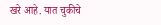खरे आहे. यात चुकीचे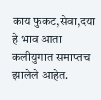काय फुकट,सेवा,दया हे भाव आता कलीयुगात समाप्तच झालेले आहेत.